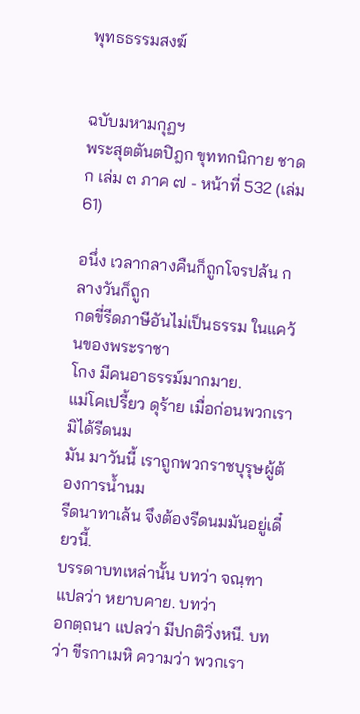พุทธธรรมสงฆ์


ฉบับมหามกุฏฯ
พระสุตตันตปิฎก ขุททกนิกาย ชาดก เล่ม ๓ ภาค ๗ - หน้าที่ 532 (เล่ม 61)

อนึ่ง เวลากลางคืนก็ถูกโจรปล้น กลางวันก็ถูก
กดขี่รีดภาษีอันไม่เป็นธรรม ในแคว้นของพระราชา
โกง มีคนอาธรรม์มากมาย.
แม่โคเปรี้ยว ดุร้าย เมื่อก่อนพวกเรามิได้รีดนม
มัน มาวันนี้ เราถูกพวกราชบุรุษผู้ต้องการน้ำนม
รีดนาทาเล้น จึงต้องรีดนมมันอยู่เดี๋ยวนี้.
บรรดาบทเหล่านั้น บทว่า จณฺฑา แปลว่า หยาบคาย. บทว่า
อกตฺถนา แปลว่า มีปกติวิ่งหนี. บทว่า ขีรกาเมหิ ความว่า พวกเรา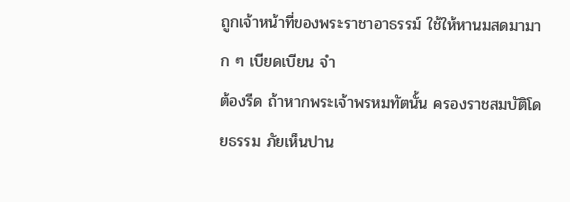ถูกเจ้าหน้าที่ของพระราชาอาธรรม์ ใช้ให้หานมสดมามาก ๆ เบียดเบียน จำ
ต้องรีด ถ้าหากพระเจ้าพรหมทัตนั้น ครองราชสมบัติโดยธรรม ภัยเห็นปาน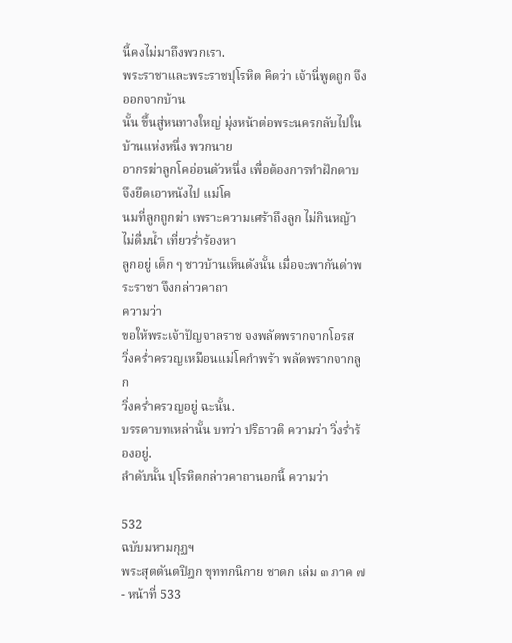นี้คงไม่มาถึงพวกเรา.
พระราชาและพระราชปุโรหิต คิดว่า เจ้านี่พูดถูก จึงออกจากบ้าน
นั้น ขึ้นสู่หนทางใหญ่ มุ่งหน้าต่อพระนครกลับไปในบ้านแห่งหนึ่ง พวกนาย
อากรฆ่าลูกโคอ่อนตัวหนึ่ง เพื่อต้องการทำฝักดาบ จึงยึดเอาหนังไป แม่โค
นมที่ลูกถูกฆ่า เพราะความเศร้าถึงลูก ไม่กินหญ้า ไม่ดื่มน้ำ เที่ยวร่ำร้องหา
ลูกอยู่ เด็ก ๆ ชาวบ้านเห็นดังนั้น เมื่อจะพากันด่าพระราชา จึงกล่าวคาถา
ความว่า
ขอให้พระเจ้าปัญจาลราช จงพลัดพรากจากโอรส
วิ่งคร่ำครวญเหมือนแม่โคกำพร้า พลัดพรากจากลูก
วิ่งคร่ำครวญอยู่ ฉะนั้น.
บรรดาบทเหล่านั้น บทว่า ปริธาวติ ความว่า วิ่งร่ำร้องอยู่.
ลำดับนั้น ปุโรหิตกล่าวคาถานอกนี้ ความว่า

532
ฉบับมหามกุฏฯ
พระสุตตันตปิฎก ขุททกนิกาย ชาดก เล่ม ๓ ภาค ๗ - หน้าที่ 533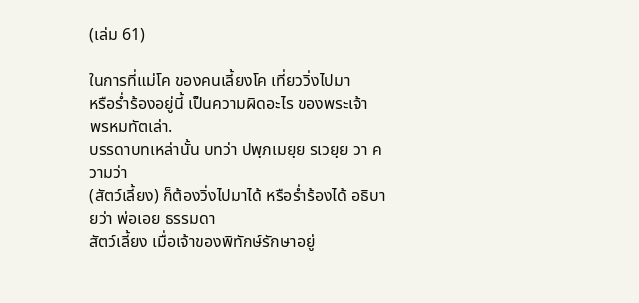(เล่ม 61)

ในการที่แม่โค ของคนเลี้ยงโค เที่ยววิ่งไปมา
หรือร่ำร้องอยู่นี้ เป็นความผิดอะไร ของพระเจ้า
พรหมทัตเล่า.
บรรดาบทเหล่านั้น บทว่า ปพฺภเมยฺย รเวยฺย วา ความว่า
(สัตว์เลี้ยง) ก็ต้องวิ่งไปมาได้ หรือร่ำร้องได้ อธิบายว่า พ่อเอย ธรรมดา
สัตว์เลี้ยง เมื่อเจ้าของพิทักษ์รักษาอยู่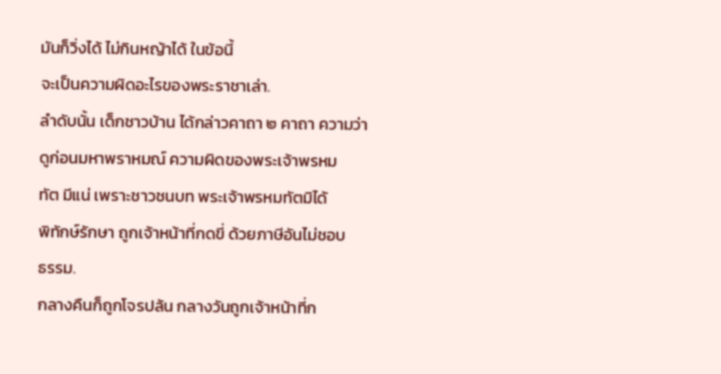มันก็วิ่งได้ ไม่กินหญ้าได้ ในข้อนี้
จะเป็นความผิดอะไรของพระราชาเล่า.
ลำดับนั้น เด็กชาวบ้าน ได้กล่าวคาถา ๒ คาถา ความว่า
ดูก่อนมหาพราหมณ์ ความผิดของพระเจ้าพรหม
ทัต มีแน่ เพราะชาวชนบท พระเจ้าพรหมทัตมิได้
พิทักษ์รักษา ถูกเจ้าหน้าที่กดขี่ ด้วยภาษีอันไม่ชอบ
ธรรม.
กลางคืนก็ถูกโจรปล้น กลางวันถูกเจ้าหน้าที่ก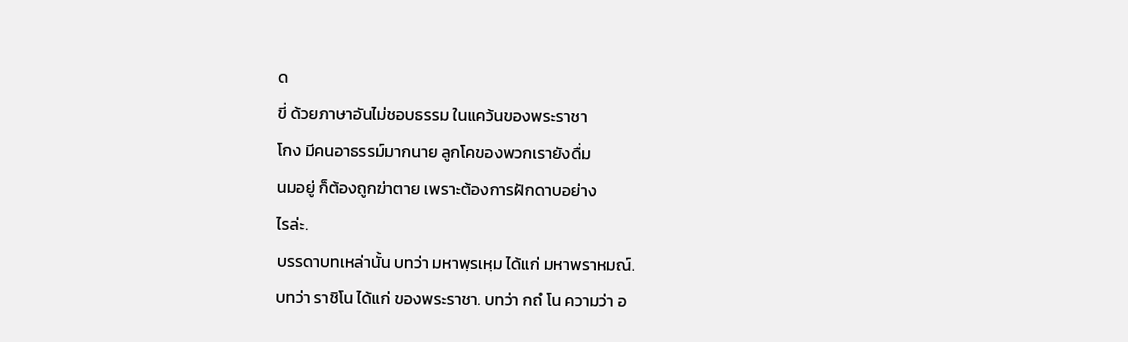ด
ขี่ ด้วยภาษาอันไม่ชอบธรรม ในแคว้นของพระราชา
โกง มีคนอาธรรม์มากนาย ลูกโคของพวกเรายังดื่ม
นมอยู่ ก็ต้องถูกฆ่าตาย เพราะต้องการฝักดาบอย่าง
ไรล่ะ.
บรรดาบทเหล่านั้น บทว่า มหาพฺรเหฺม ได้แก่ มหาพราหมณ์.
บทว่า ราชิโน ได้แก่ ของพระราชา. บทว่า กถํ โน ความว่า อ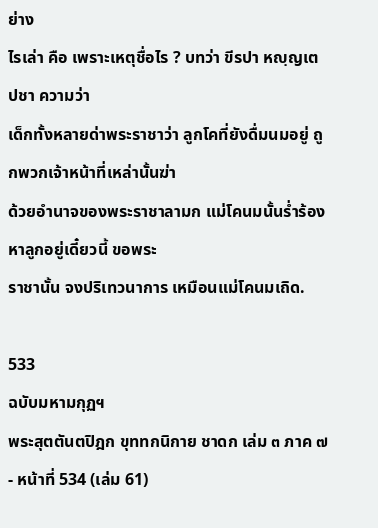ย่าง
ไรเล่า คือ เพราะเหตุชื่อไร ? บทว่า ขีรปา หญฺญเต ปชา ความว่า
เด็กทั้งหลายด่าพระราชาว่า ลูกโคที่ยังดื่มนมอยู่ ถูกพวกเจ้าหน้าที่เหล่านั้นฆ่า
ด้วยอำนาจของพระราชาลามก แม่โคนมนั้นร่ำร้องหาลูกอยู่เดี๋ยวนี้ ขอพระ
ราชานั้น จงปริเทวนาการ เหมือนแม่โคนมเถิด.

533
ฉบับมหามกุฏฯ
พระสุตตันตปิฎก ขุททกนิกาย ชาดก เล่ม ๓ ภาค ๗ - หน้าที่ 534 (เล่ม 61)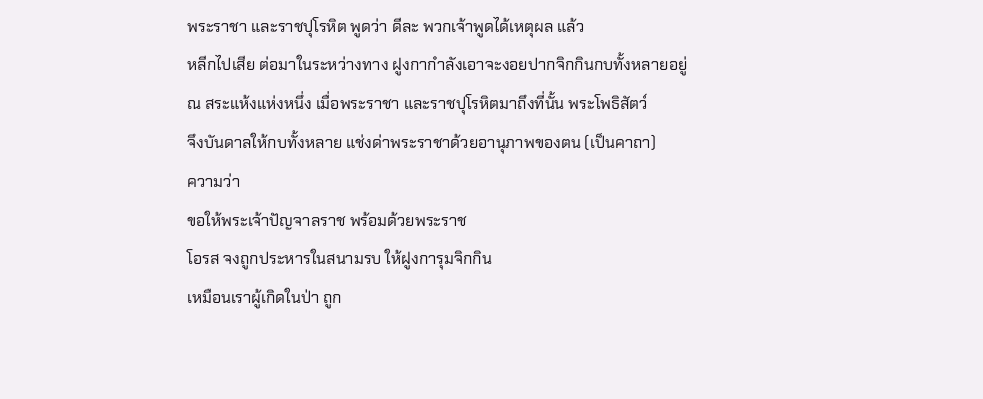พระราชา และราชปุโรหิต พูดว่า ดีละ พวกเจ้าพูดได้เหตุผล แล้ว
หลีกไปเสีย ต่อมาในระหว่างทาง ฝูงกากำลังเอาจะงอยปากจิกกินกบทั้งหลายอยู่
ณ สระแห้งแห่งหนึ่ง เมื่อพระราชา และราชปุโรหิตมาถึงที่นั้น พระโพธิสัตว์
จึงบันดาลให้กบทั้งหลาย แช่งด่าพระราชาด้วยอานุภาพของตน (เป็นคาถา)
ความว่า
ขอให้พระเจ้าปัญจาลราช พร้อมด้วยพระราช
โอรส จงถูกประหารในสนามรบ ให้ฝูงการุมจิกกิน
เหมือนเราผู้เกิดในป่า ถูก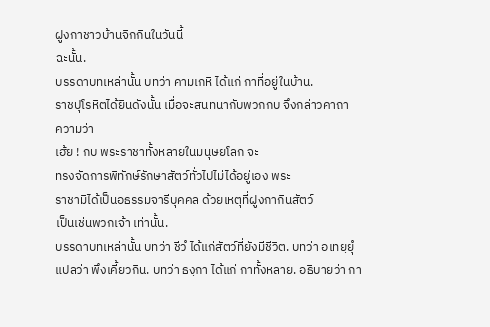ฝูงกาชาวบ้านจิกกินในวันนี้
ฉะนั้น.
บรรดาบทเหล่านั้น บทว่า คามเกหิ ได้แก่ กาที่อยู่ในบ้าน.
ราชปุโรหิตได้ยินดังนั้น เมื่อจะสนทนากับพวกกบ จึงกล่าวคาถา
ความว่า
เฮ้ย ! กบ พระราชาทั้งหลายในมนุษยโลก จะ
ทรงจัดการพิทักษ์รักษาสัตว์ทั่วไปไม่ได้อยู่เอง พระ
ราชามิได้เป็นอธรรมจารีบุคคล ด้วยเหตุที่ฝูงกากินสัตว์
เป็นเช่นพวกเจ้า เท่านั้น.
บรรดาบทเหล่านั้น บทว่า ชีวํ ได้แก่สัตว์ที่ยังมีชีวิต. บทว่า อเทยฺยุํ
แปลว่า พึงเคี้ยวกิน. บทว่า ธงฺกา ได้แก่ กาทั้งหลาย. อธิบายว่า กา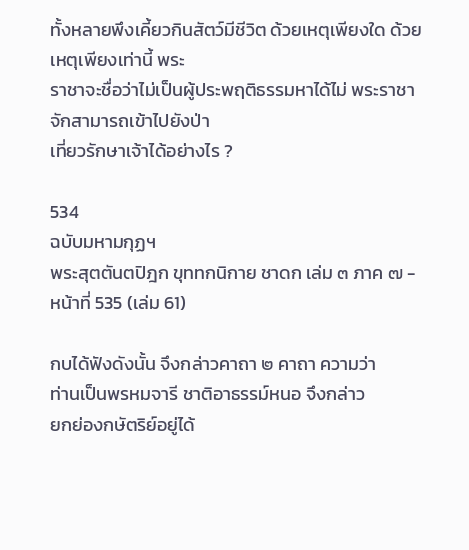ทั้งหลายพึงเคี้ยวกินสัตว์มีชีวิต ด้วยเหตุเพียงใด ด้วยเหตุเพียงเท่านี้ พระ
ราชาจะชื่อว่าไม่เป็นผู้ประพฤติธรรมหาได้ไม่ พระราชาจักสามารถเข้าไปยังป่า
เที่ยวรักษาเจ้าได้อย่างไร ?

534
ฉบับมหามกุฏฯ
พระสุตตันตปิฎก ขุททกนิกาย ชาดก เล่ม ๓ ภาค ๗ - หน้าที่ 535 (เล่ม 61)

กบได้ฟังดังนั้น จึงกล่าวคาถา ๒ คาถา ความว่า
ท่านเป็นพรหมจารี ชาติอาธรรม์หนอ จึงกล่าว
ยกย่องกษัตริย์อยู่ได้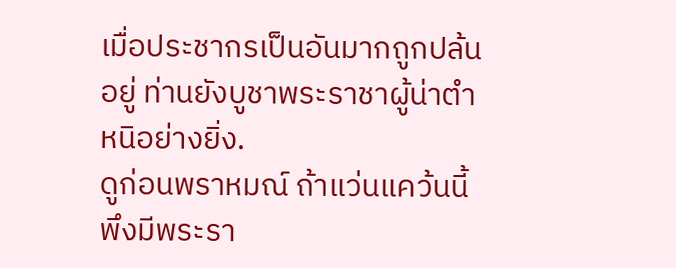เมื่อประชากรเป็นอันมากถูกปล้น
อยู่ ท่านยังบูชาพระราชาผู้น่าตำหนิอย่างยิ่ง.
ดูก่อนพราหมณ์ ถ้าแว่นแคว้นนี้ พึงมีพระรา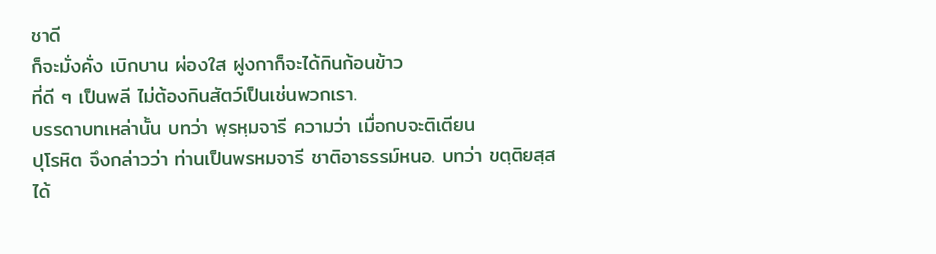ชาดี
ก็จะมั่งคั่ง เบิกบาน ผ่องใส ฝูงกาก็จะได้กินก้อนข้าว
ที่ดี ๆ เป็นพลี ไม่ต้องกินสัตว์เป็นเช่นพวกเรา.
บรรดาบทเหล่านั้น บทว่า พฺรหฺมจารี ความว่า เมื่อกบจะติเตียน
ปุโรหิต จึงกล่าวว่า ท่านเป็นพรหมจารี ชาติอาธรรม์หนอ. บทว่า ขตฺติยสฺส
ได้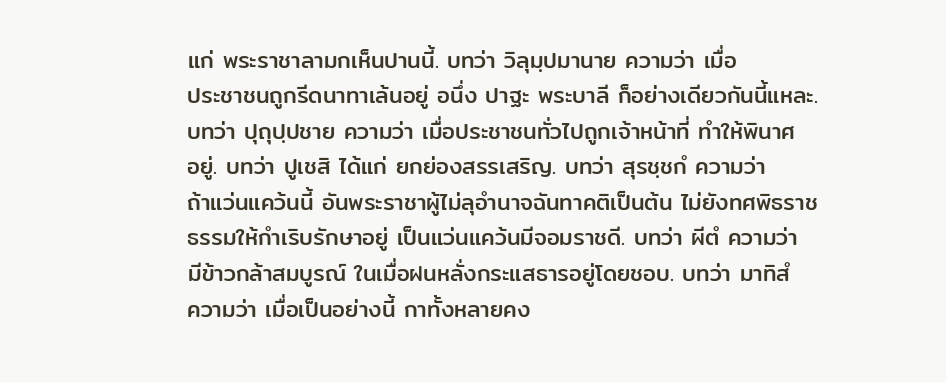แก่ พระราชาลามกเห็นปานนี้. บทว่า วิลุมฺปมานาย ความว่า เมื่อ
ประชาชนถูกรีดนาทาเล้นอยู่ อนึ่ง ปาฐะ พระบาลี ก็อย่างเดียวกันนี้แหละ.
บทว่า ปุถุปฺปชาย ความว่า เมื่อประชาชนทั่วไปถูกเจ้าหน้าที่ ทำให้พินาศ
อยู่. บทว่า ปูเชสิ ได้แก่ ยกย่องสรรเสริญ. บทว่า สุรชฺชกํ ความว่า
ถ้าแว่นแคว้นนี้ อันพระราชาผู้ไม่ลุอำนาจฉันทาคติเป็นต้น ไม่ยังทศพิธราช
ธรรมให้กำเริบรักษาอยู่ เป็นแว่นแคว้นมีจอมราชดี. บทว่า ผีตํ ความว่า
มีข้าวกล้าสมบูรณ์ ในเมื่อฝนหลั่งกระแสธารอยู่โดยชอบ. บทว่า มาทิสํ
ความว่า เมื่อเป็นอย่างนี้ กาทั้งหลายคง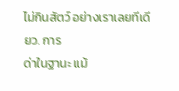ไม่กินสัตว์ อย่างเราเลยทีเดียว. การ
ด่าในฐานะ แม้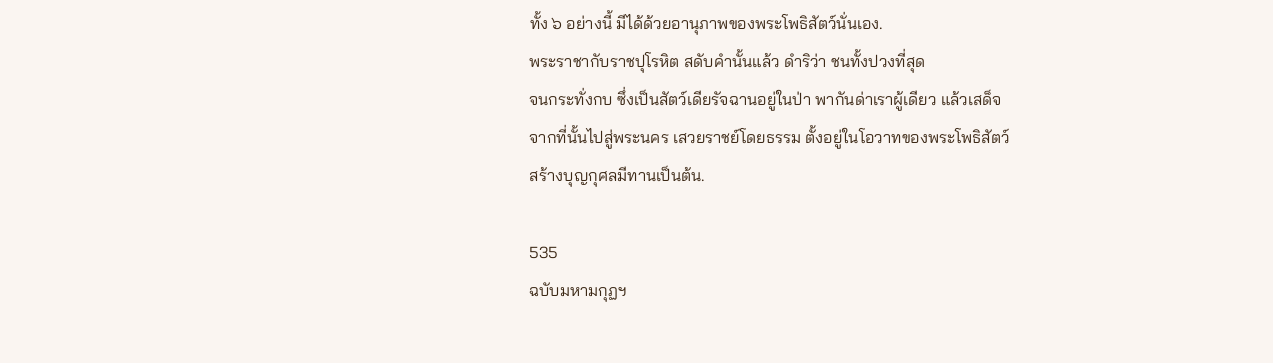ทั้ง ๖ อย่างนี้ มีได้ด้วยอานุภาพของพระโพธิสัตว์นั่นเอง.
พระราชากับราชปุโรหิต สดับคำนั้นแล้ว ดำริว่า ชนทั้งปวงที่สุด
จนกระทั่งกบ ซึ่งเป็นสัตว์เดียรัจฉานอยู่ในป่า พากันด่าเราผู้เดียว แล้วเสด็จ
จากที่นั้นไปสู่พระนคร เสวยราชย์โดยธรรม ตั้งอยู่ในโอวาทของพระโพธิสัตว์
สร้างบุญกุศลมีทานเป็นต้น.

535
ฉบับมหามกุฏฯ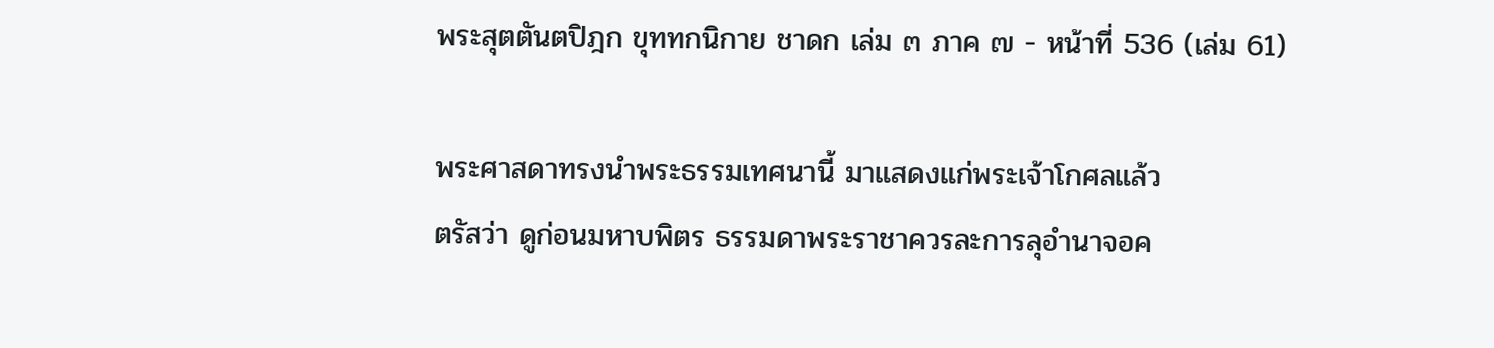พระสุตตันตปิฎก ขุททกนิกาย ชาดก เล่ม ๓ ภาค ๗ - หน้าที่ 536 (เล่ม 61)

พระศาสดาทรงนำพระธรรมเทศนานี้ มาแสดงแก่พระเจ้าโกศลแล้ว
ตรัสว่า ดูก่อนมหาบพิตร ธรรมดาพระราชาควรละการลุอำนาจอค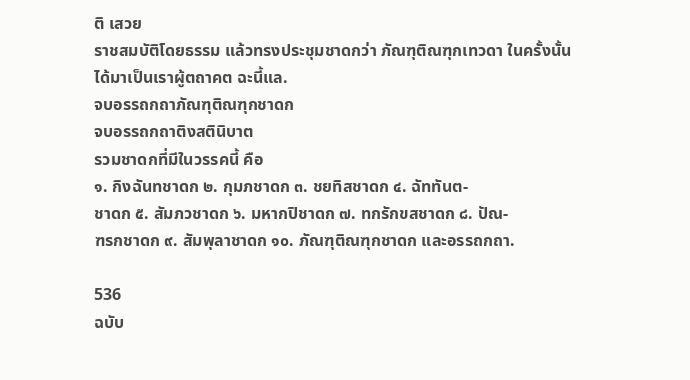ติ เสวย
ราชสมบัติโดยธรรม แล้วทรงประชุมชาดกว่า ภัณฑุติณฑุกเทวดา ในครั้งนั้น
ได้มาเป็นเราผู้ตถาคต ฉะนี้แล.
จบอรรถกถาภัณฑุติณฑุกชาดก
จบอรรถกถาติงสตินิบาต
รวมชาดกที่มีในวรรคนี้ คือ
๑. กิงฉันทชาดก ๒. กุมภชาดก ๓. ชยทิสชาดก ๔. ฉัททันต-
ชาดก ๕. สัมภวชาดก ๖. มหากปิชาดก ๗. ทกรักขสชาดก ๘. ปัณ-
ฑรกชาดก ๙. สัมพุลาชาดก ๑๐. ภัณฑุติณฑุกชาดก และอรรถกถา.

536
ฉบับ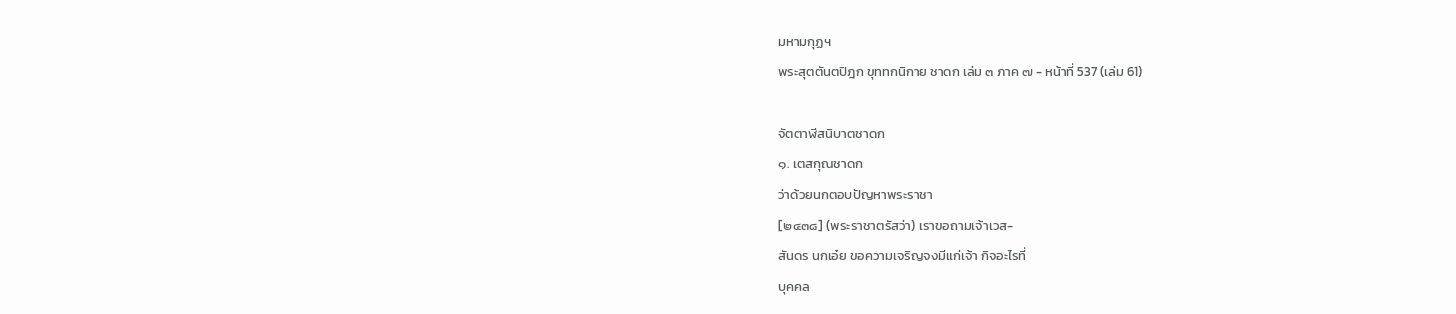มหามกุฏฯ
พระสุตตันตปิฎก ขุททกนิกาย ชาดก เล่ม ๓ ภาค ๗ - หน้าที่ 537 (เล่ม 61)

จัตตาฬีสนิบาตชาดก
๑. เตสกุณชาดก
ว่าด้วยนกตอบปัญหาพระราชา
[๒๔๓๘] (พระราชาตรัสว่า) เราขอถามเจ้าเวส-
สันดร นกเอ๋ย ขอความเจริญจงมีแก่เจ้า กิจอะไรที่
บุคคล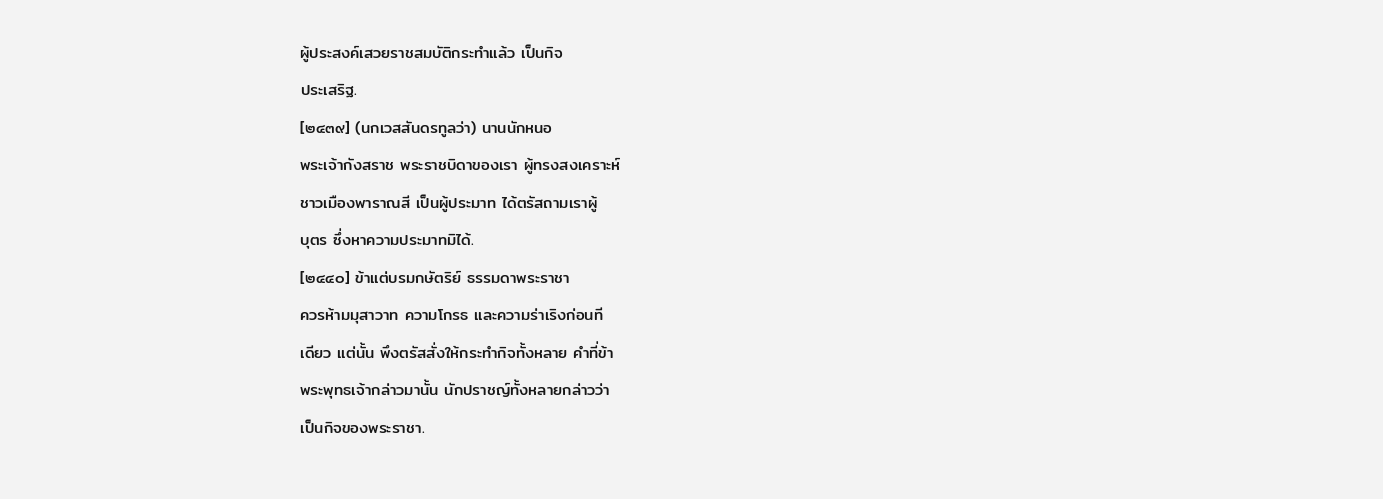ผู้ประสงค์เสวยราชสมบัติกระทำแล้ว เป็นกิจ
ประเสริฐ.
[๒๔๓๙] (นกเวสสันดรทูลว่า) นานนักหนอ
พระเจ้ากังสราช พระราชบิดาของเรา ผู้ทรงสงเคราะห์
ชาวเมืองพาราณสี เป็นผู้ประมาท ได้ตรัสถามเราผู้
บุตร ซึ่งหาความประมาทมิได้.
[๒๔๔๐] ข้าแต่บรมกษัตริย์ ธรรมดาพระราชา
ควรห้ามมุสาวาท ความโกรธ และความร่าเริงก่อนที
เดียว แต่นั้น พึงตรัสสั่งให้กระทำกิจทั้งหลาย คำที่ข้า
พระพุทธเจ้ากล่าวมานั้น นักปราชญ์ทั้งหลายกล่าวว่า
เป็นกิจของพระราชา.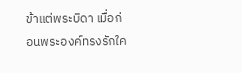ข้าแต่พระบิดา เมื่อก่อนพระองค์ทรงรักใค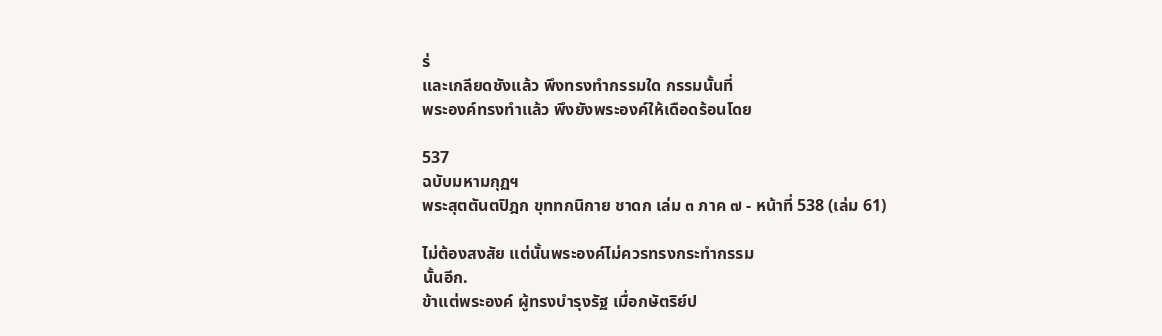ร่
และเกลียดชังแล้ว พึงทรงทำกรรมใด กรรมนั้นที่
พระองค์ทรงทำแล้ว พึงยังพระองค์ให้เดือดร้อนโดย

537
ฉบับมหามกุฏฯ
พระสุตตันตปิฎก ขุททกนิกาย ชาดก เล่ม ๓ ภาค ๗ - หน้าที่ 538 (เล่ม 61)

ไม่ต้องสงสัย แต่นั้นพระองค์ไม่ควรทรงกระทำกรรม
นั้นอีก.
ข้าแต่พระองค์ ผู้ทรงบำรุงรัฐ เมื่อกษัตริย์ป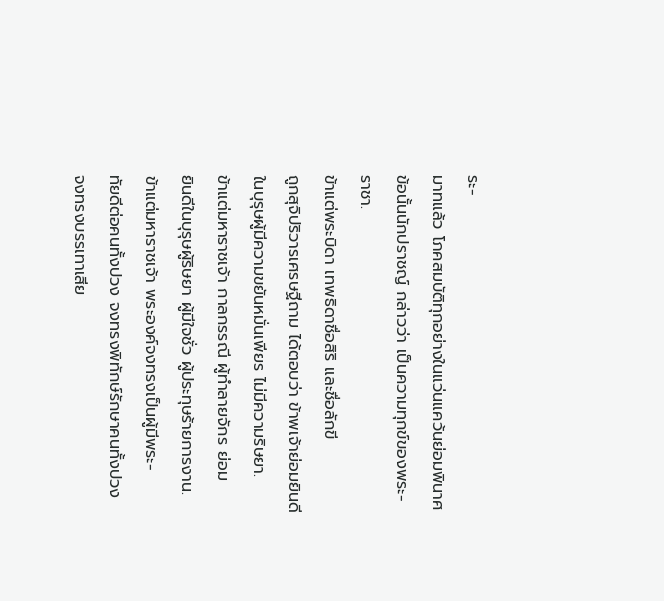ระ-
มาทแล้ว โภคสมบัติทุกอย่างในแว่นแคว้นย่อมพินาศ
ข้อนั้นนักปราชญ์ กล่าวว่า เป็นความทุกข์ของพระ-
ราชา.
ข้าแต่พระบิดา เทพธิดาชื่อสิริ และชื่อลักขี
ถูกสุจิปริวารเศรษฐีถาม ได้ตอบว่า ข้าพเจ้าย่อมยินดี
ในบุรุษผู้มีความขยันหมั่นเพียร ไม่มีความริษยา.
ข้าแต่มหาราชเจ้า กาลกรรณี ผู้ทำลายจักร ย่อม
ยินดีในบุรุษผู้ริษยา ผู้มีใจชั่ว ผู้ประทุษร้ายการงาน.
ข้าแต่มหาราชเจ้า พระองค์จงทรงเป็นผู้มีพระ-
ทัยดีต่อคนทั้งปวง จงทรงพิทักษ์รักษาคนทั้งปวง
จงทรงบรรเทาเสีย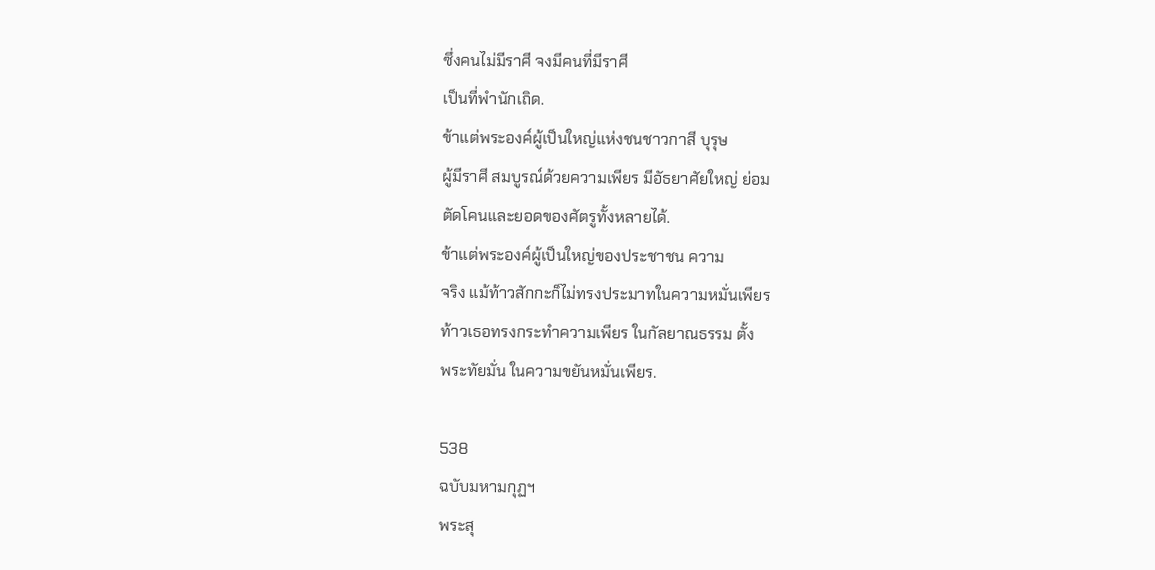ซึ่งคนไม่มีราศี จงมีคนที่มีราศี
เป็นที่พำนักเถิด.
ข้าแต่พระองค์ผู้เป็นใหญ่แห่งชนชาวกาสี บุรุษ
ผู้มีราศี สมบูรณ์ด้วยความเพียร มีอัธยาศัยใหญ่ ย่อม
ตัดโคนและยอดของศัตรูทั้งหลายได้.
ข้าแต่พระองค์ผู้เป็นใหญ่ของประชาชน ความ
จริง แม้ท้าวสักกะก็ไม่ทรงประมาทในความหมั่นเพียร
ท้าวเธอทรงกระทำความเพียร ในกัลยาณธรรม ตั้ง
พระทัยมั่น ในความขยันหมั่นเพียร.

538
ฉบับมหามกุฏฯ
พระสุ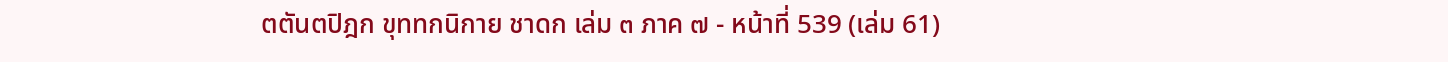ตตันตปิฎก ขุททกนิกาย ชาดก เล่ม ๓ ภาค ๗ - หน้าที่ 539 (เล่ม 61)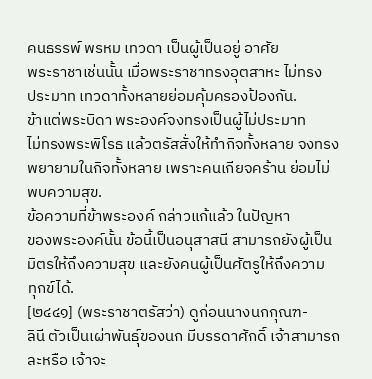คนธรรพ์ พรหม เทวดา เป็นผู้เป็นอยู่ อาศัย
พระราชาเช่นนั้น เมื่อพระราชาทรงอุตสาหะ ไม่ทรง
ประมาท เทวดาทั้งหลายย่อมคุ้มครองป้องกัน.
ข้าแต่พระบิดา พระองค์จงทรงเป็นผู้ไม่ประมาท
ไม่ทรงพระพิโรธ แล้วตรัสสั่งให้ทำกิจทั้งหลาย จงทรง
พยายามในกิจทั้งหลาย เพราะคนเกียจคร้าน ย่อมไม่
พบความสุข.
ข้อความที่ข้าพระองค์ กล่าวแก้แล้ว ในปัญหา
ของพระองค์นั้น ข้อนี้เป็นอนุสาสนี สามารถยังผู้เป็น
มิตรให้ถึงความสุข และยังคนผู้เป็นศัตรูให้ถึงความ
ทุกข์ได้.
[๒๔๔๑] (พระราชาตรัสว่า) ดูก่อนนางนกกุณฑ-
ลินี ตัวเป็นเผ่าพันธุ์ของนก มีบรรดาศักดิ์ เจ้าสามารถ
ละหรือ เจ้าจะ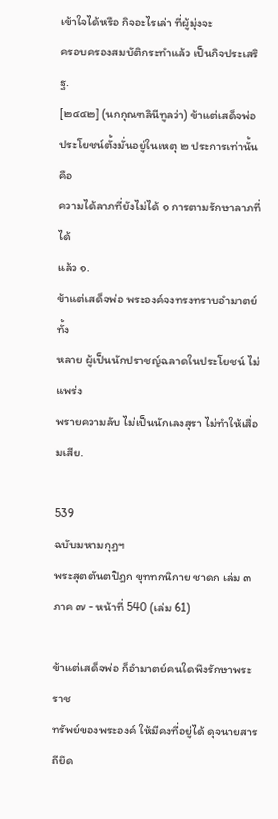เข้าใจได้หรือ กิจอะไรเล่า ที่ผู้มุ่งจะ
ครอบครองสมบัติกระทำแล้ว เป็นกิจประเสริฐ.
[๒๔๔๒] (นกกุณฑลินีทูลว่า) ข้าแต่เสด็จพ่อ
ประโยชน์ตั้งมั่นอยู่ในเหตุ ๒ ประการเท่านั้น คือ
ความได้ลาภที่ยังไม่ได้ ๑ การตามรักษาลาภที่ได้
แล้ว ๑.
ข้าแต่เสด็จพ่อ พระองค์จงทรงทราบอำมาตย์ทั้ง
หลาย ผู้เป็นนักปราชญ์ฉลาดในประโยชน์ ไม่แพร่ง
พรายความลับ ไม่เป็นนักเลงสุรา ไม่ทำให้เสื่อมเสีย.

539
ฉบับมหามกุฏฯ
พระสุตตันตปิฎก ขุททกนิกาย ชาดก เล่ม ๓ ภาค ๗ - หน้าที่ 540 (เล่ม 61)

ข้าแต่เสด็จพ่อ ก็อำมาตย์คนใดพึงรักษาพระราช
ทรัพย์ของพระองค์ ให้มีคงที่อยู่ได้ ดุจนายสารถียึด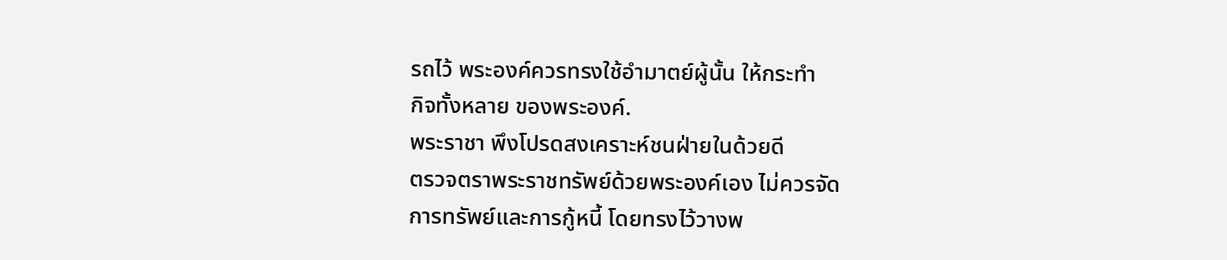รถไว้ พระองค์ควรทรงใช้อำมาตย์ผู้นั้น ให้กระทำ
กิจทั้งหลาย ของพระองค์.
พระราชา พึงโปรดสงเคราะห์ชนฝ่ายในด้วยดี
ตรวจตราพระราชทรัพย์ด้วยพระองค์เอง ไม่ควรจัด
การทรัพย์และการกู้หนี้ โดยทรงไว้วางพ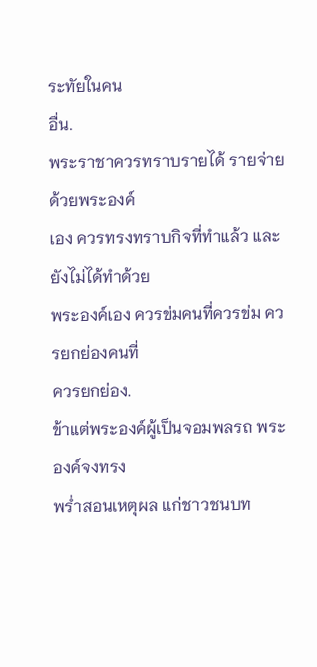ระทัยในคน
อื่น.
พระราชาควรทราบรายได้ รายจ่ายด้วยพระองค์
เอง ควรทรงทราบกิจที่ทำแล้ว และยังไม่ได้ทำด้วย
พระองค์เอง ควรข่มคนที่ควรข่ม ควรยกย่องคนที่
ควรยกย่อง.
ข้าแต่พระองค์ผู้เป็นจอมพลรถ พระองค์จงทรง
พร่ำสอนเหตุผล แก่ชาวชนบท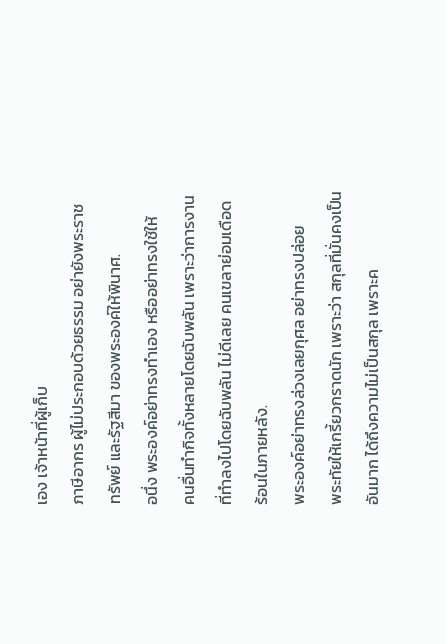เอง เจ้าหน้าที่ผู้เก็บ
ภาษีอากร ผู้ไม่ประกอบด้วยธรรม อย่ายังพระราช
ทรัพย์ และรัฐสีมา ของพระองค์ให้พินาศ.
อนึ่ง พระองค์อย่าทรงทำเอง หรืออย่าทรงใช้ให้
คนอื่นทำกิจทั้งหลายโดยฉับพลัน เพราะว่าการงาน
ที่ทำลงไปโดยฉับพลัน ไม่ดีเลย คนเขลาย่อมเดือด
ร้อนในภายหลัง.
พระองค์อย่าทรงล่วงเลยกุศล อย่าทรงปล่อย
พระทัยให้เกรี้ยวกราดนัก เพราะว่า สกุลที่มั่นคงเป็น
อันมาก ได้ถึงความไม่เป็นสกุล เพราะค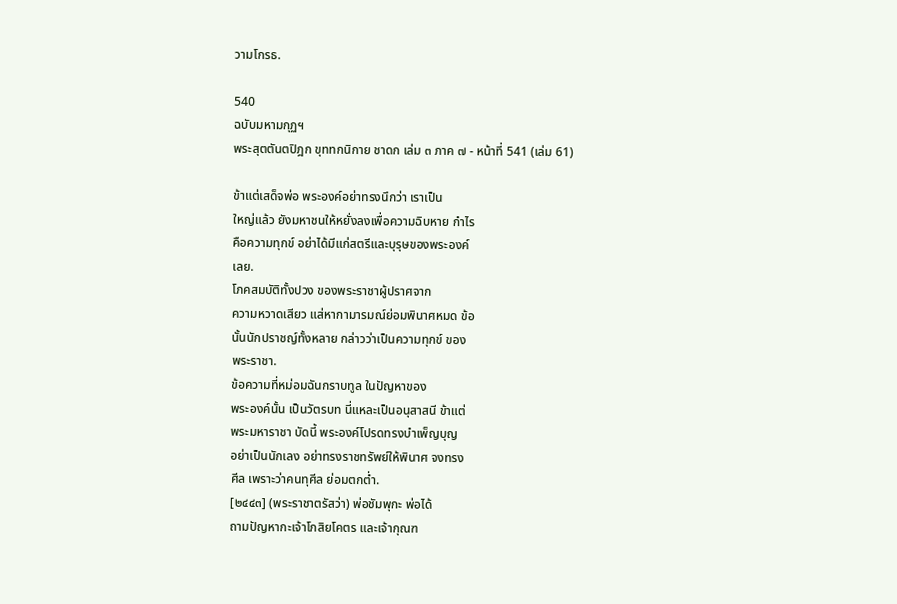วามโกรธ.

540
ฉบับมหามกุฏฯ
พระสุตตันตปิฎก ขุททกนิกาย ชาดก เล่ม ๓ ภาค ๗ - หน้าที่ 541 (เล่ม 61)

ข้าแต่เสด็จพ่อ พระองค์อย่าทรงนึกว่า เราเป็น
ใหญ่แล้ว ยังมหาชนให้หยั่งลงเพื่อความฉิบหาย กำไร
คือความทุกข์ อย่าได้มีแก่สตรีและบุรุษของพระองค์
เลย.
โภคสมบัติทั้งปวง ของพระราชาผู้ปราศจาก
ความหวาดเสียว แส่หากามารมณ์ย่อมพินาศหมด ข้อ
นั้นนักปราชญ์ทั้งหลาย กล่าวว่าเป็นความทุกข์ ของ
พระราชา.
ข้อความที่หม่อมฉันกราบทูล ในปัญหาของ
พระองค์นั้น เป็นวัตรบท นี่แหละเป็นอนุสาสนี ข้าแต่
พระมหาราชา บัดนี้ พระองค์โปรดทรงบำเพ็ญบุญ
อย่าเป็นนักเลง อย่าทรงราชทรัพย์ให้พินาศ จงทรง
ศีล เพราะว่าคนทุศีล ย่อมตกต่ำ.
[๒๔๔๓] (พระราชาตรัสว่า) พ่อชัมพุกะ พ่อได้
ถามปัญหากะเจ้าโกสิยโคตร และเจ้ากุณฑ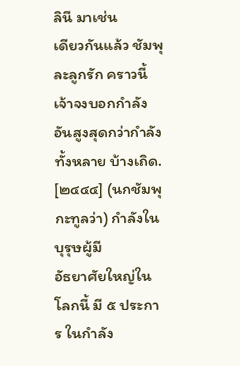ลินี มาเช่น
เดียวกันแล้ว ชัมพุละลูกรัก คราวนี้ เจ้าจงบอกกำลัง
อันสูงสุดกว่ากำลังทั้งหลาย บ้างเถิด.
[๒๔๔๔] (นกชัมพุกะทูลว่า) กำลังในบุรุษผู้มี
อัธยาศัยใหญ่ในโลกนี้ มี ๕ ประการ ในกำลัง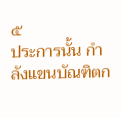๕
ประการนั้น กำลังแขนบัณฑิตก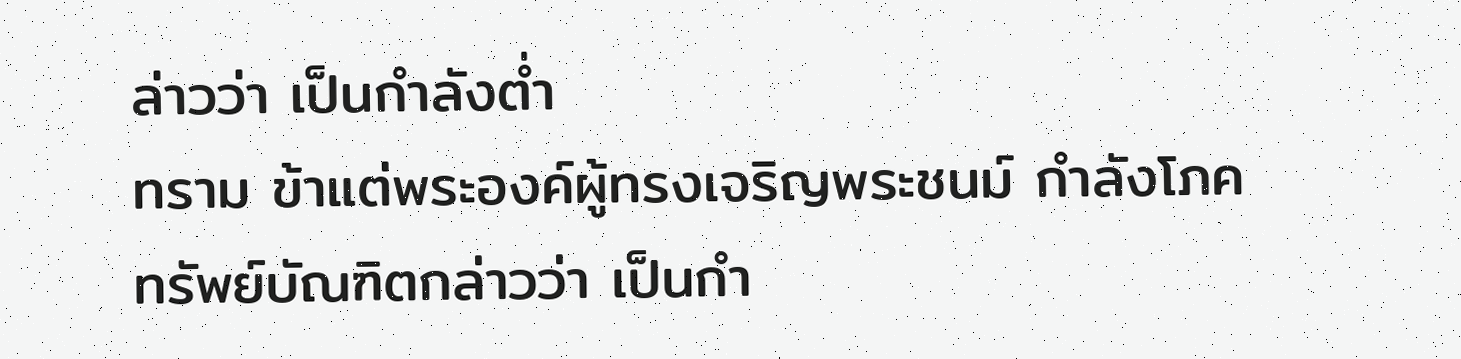ล่าวว่า เป็นกำลังต่ำ
ทราม ข้าแต่พระองค์ผู้ทรงเจริญพระชนม์ กำลังโภค
ทรัพย์บัณฑิตกล่าวว่า เป็นกำ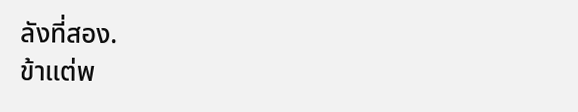ลังที่สอง.
ข้าแต่พ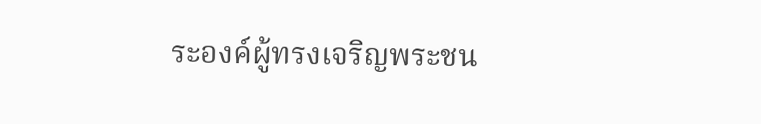ระองค์ผู้ทรงเจริญพระชน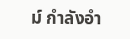ม์ กำลังอำ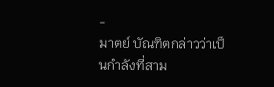-
มาตย์ บัณฑิตกล่าวว่าเป็นกำลังที่สาม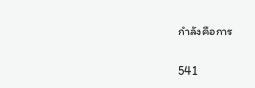กำลังคือการ

541